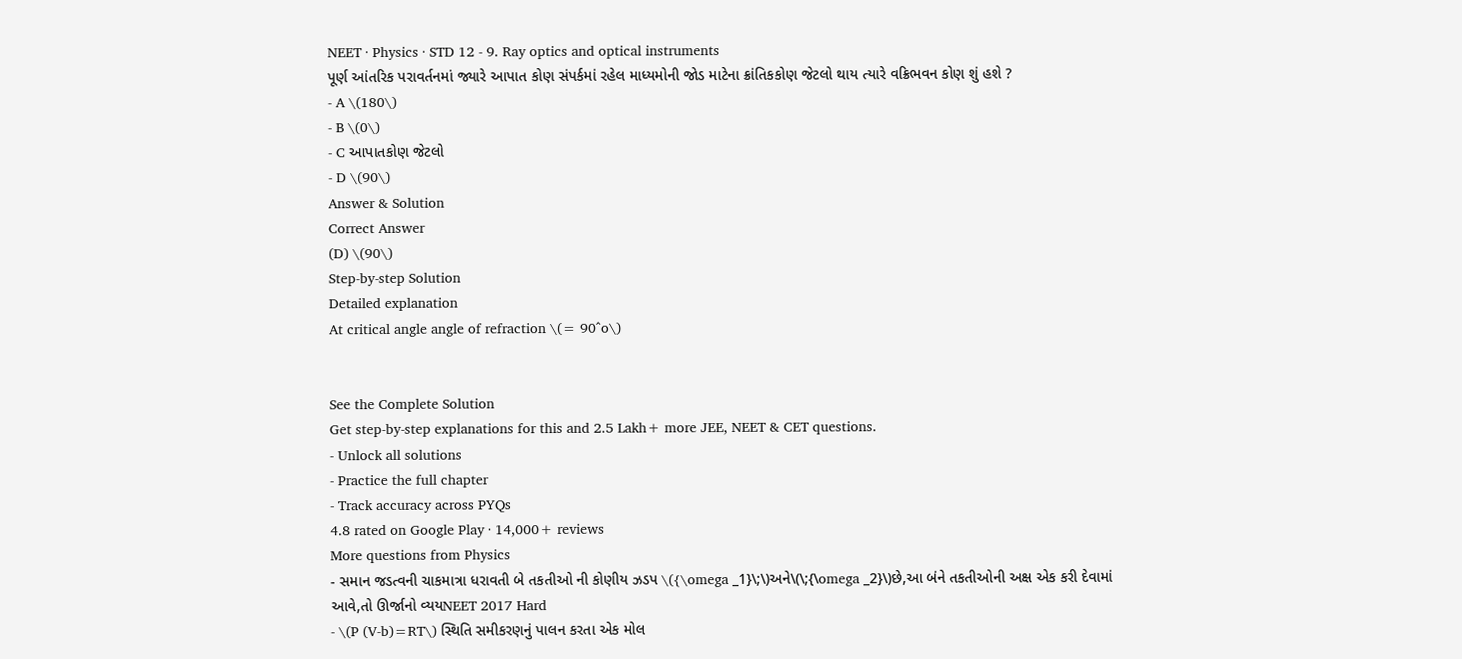NEET · Physics · STD 12 - 9. Ray optics and optical instruments
પૂર્ણ આંતરિક પરાવર્તનમાં જ્યારે આપાત કોણ સંપર્કમાં રહેલ માધ્યમોની જોડ માટેના ક્રાંતિકકોણ જેટલો થાય ત્યારે વક્રિભવન કોણ શું હશે ?
- A \(180\)
- B \(0\)
- C આપાતકોણ જેટલો
- D \(90\)
Answer & Solution
Correct Answer
(D) \(90\)
Step-by-step Solution
Detailed explanation
At critical angle angle of refraction \(= 90^o\)


See the Complete Solution
Get step-by-step explanations for this and 2.5 Lakh+ more JEE, NEET & CET questions.
- Unlock all solutions
- Practice the full chapter
- Track accuracy across PYQs
4.8 rated on Google Play · 14,000+ reviews
More questions from Physics
- સમાન જડત્વની ચાકમાત્રા ધરાવતી બે તકતીઓ ની કોણીય ઝડપ \({\omega _1}\;\)અને\(\;{\omega _2}\)છે,આ બંને તકતીઓની અક્ષ એક કરી દેવામાં આવે,તો ઊર્જાનો વ્યયNEET 2017 Hard
- \(P (V-b)=RT\) સ્થિતિ સમીકરણનું પાલન કરતા એક મોલ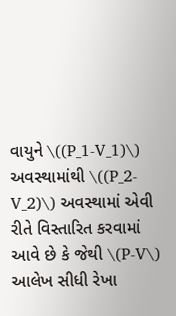વાયુને \((P_1-V_1)\) અવસ્થામાંથી \((P_2-V_2)\) અવસ્થામાં એવી રીતે વિસ્તારિત કરવામાં આવે છે કે જેથી \(P-V\) આલેખ સીધી રેખા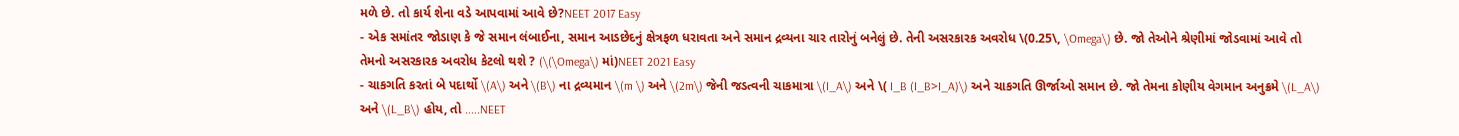મળે છે. તો કાર્ય શેના વડે આપવામાં આવે છે?NEET 2017 Easy
- એક સમાંતર જોડાણ કે જે સમાન લંબાઈના, સમાન આડછેદનું ક્ષેત્રફળ ધરાવતા અને સમાન દ્રવ્યના ચાર તારોનું બનેલું છે. તેની અસરકારક અવરોધ \(0.25\, \Omega\) છે. જો તેઓને શ્રેણીમાં જોડવામાં આવે તો તેમનો અસરકારક અવરોધ કેટલો થશે ? (\(\Omega\) માં)NEET 2021 Easy
- ચાકગતિ કરતાં બે પદાર્થો \(A\) અને \(B\) ના દ્રવ્યમાન \(m \) અને \(2m\) જેની જડત્વની ચાકમાત્રા \(I_A\) અને \( I_B (I_B>I_A)\) અને ચાકગતિ ઊર્જાઓ સમાન છે. જો તેમના કોણીય વેગમાન અનુક્રમે \(L_A\) અને \(L_B\) હોય, તો .....NEET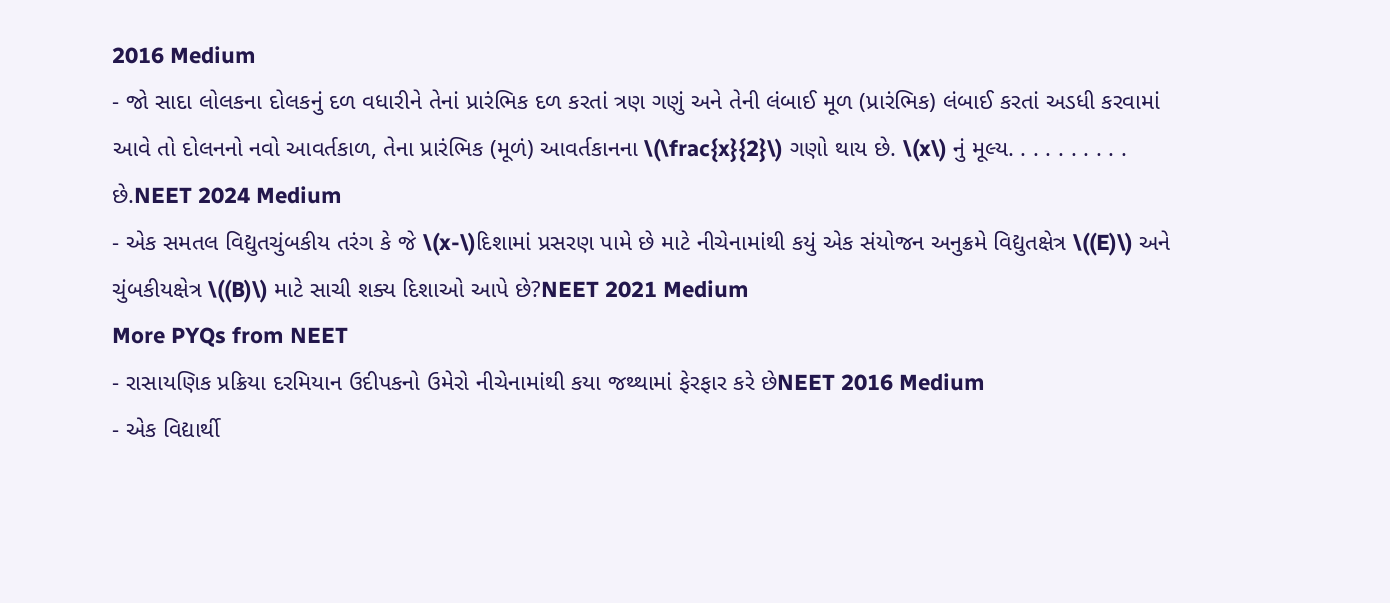2016 Medium
- જો સાદા લોલકના દોલકનું દળ વધારીને તેનાં પ્રારંભિક દળ કરતાં ત્રણ ગણું અને તેની લંબાઈ મૂળ (પ્રારંભિક) લંબાઈ કરતાં અડધી કરવામાં આવે તો દોલનનો નવો આવર્તકાળ, તેના પ્રારંભિક (મૂળં) આવર્તકાનના \(\frac{x}{2}\) ગણો થાય છે. \(x\) નું મૂલ્ય. . . . . . . . . . છે.NEET 2024 Medium
- એક સમતલ વિદ્યુતચુંબકીય તરંગ કે જે \(x-\)દિશામાં પ્રસરણ પામે છે માટે નીચેનામાંથી કયું એક સંયોજન અનુક્રમે વિદ્યુતક્ષેત્ર \((E)\) અને ચુંબકીયક્ષેત્ર \((B)\) માટે સાચી શક્ય દિશાઓ આપે છે?NEET 2021 Medium
More PYQs from NEET
- રાસાયણિક પ્રક્રિયા દરમિયાન ઉદીપકનો ઉમેરો નીચેનામાંથી કયા જથ્થામાં ફેરફાર કરે છેNEET 2016 Medium
- એક વિદ્યાર્થી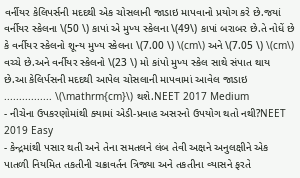વર્નીયર કેલિપર્સની મદદથી એક ચોસલાની જાડાઇ માપવાનો પ્રયોગ કરે છે.જયાં વર્નીયર સ્કેલના \(50 \) કાપાં એ મુખ્ય સ્કેલના \(49\) કાપાં બરાબર છે.તે નોધેં છે કે વર્નીયર સ્કેલનો શૂન્ય મુખ્ય સ્કેલના \(7.00 \) \(cm\) અને \(7.05 \) \(cm\) વચ્ચે છે.અને વર્નીયર સ્કેલનો \(23 \) મો કાંપો મુખ્ય સ્કેલ સાથે સંપાત થાય છે.આ કેલિર્પસની મદદથી આપેલ ચોસલાની માપવામાં આવેલ જાડાઇ ................ \(\mathrm{cm}\) થશે.NEET 2017 Medium
- નીચેના ઉપકરણોમાંથી ક્યામાં એડી-પ્રવાહ અસરનો ઉપયોગ થતો નથી?NEET 2019 Easy
- કેન્દ્રમાંથી પસાર થતી અને તેના સમતલને લંબ તેવી અક્ષને અનુલક્ષીને એક પાતળી નિયમિત તકતીની ચક્રાવર્તન ત્રિજ્યા અને તકતીના વ્યાસને ફરતે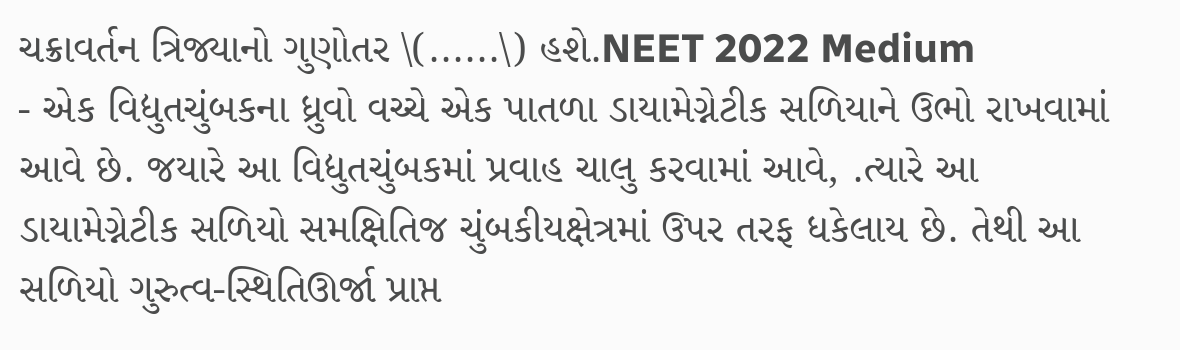ચક્રાવર્તન ત્રિજ્યાનો ગુણોતર \(......\) હશે.NEET 2022 Medium
- એક વિદ્યુતચુંબકના ધ્રુવો વચ્ચે એક પાતળા ડાયામેગ્નેટીક સળિયાને ઉભો રાખવામાં આવે છે. જયારે આ વિદ્યુતચુંબકમાં પ્રવાહ ચાલુ કરવામાં આવે, .ત્યારે આ ડાયામેગ્નેટીક સળિયો સમક્ષિતિજ ચુંબકીયક્ષેત્રમાં ઉપર તરફ ધકેલાય છે. તેથી આ સળિયો ગુરુત્વ-સ્થિતિઊર્જા પ્રાપ્ત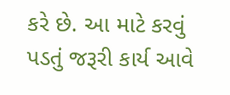કરે છે. આ માટે કરવું પડતું જરૂરી કાર્ય આવે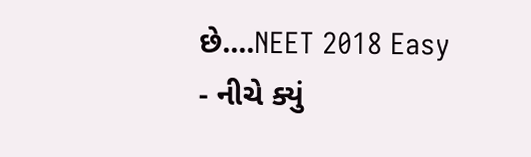છે....NEET 2018 Easy
- નીચે ક્યું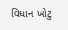વિધાન ખોટુ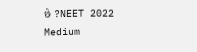છે ?NEET 2022 Medium